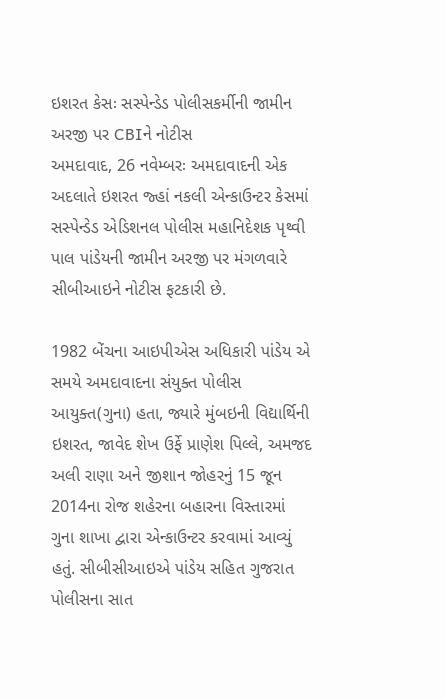ઇશરત કેસઃ સસ્પેન્ડેડ પોલીસકર્મીની જામીન અરજી પર CBIને નોટીસ
અમદાવાદ, 26 નવેમ્બરઃ અમદાવાદની એક અદલાતે ઇશરત જ્હાં નકલી એન્કાઉન્ટર કેસમાં સસ્પેન્ડેડ એડિશનલ પોલીસ મહાનિદેશક પૃથ્વી પાલ પાંડેયની જામીન અરજી પર મંગળવારે સીબીઆઇને નોટીસ ફટકારી છે.

1982 બેંચના આઇપીએસ અધિકારી પાંડેય એ સમયે અમદાવાદના સંયુક્ત પોલીસ આયુક્ત(ગુના) હતા, જ્યારે મુંબઇની વિદ્યાર્થિની ઇશરત, જાવેદ શેખ ઉર્ફે પ્રાણેશ પિલ્લે, અમજદ અલી રાણા અને જીશાન જોહરનું 15 જૂન 2014ના રોજ શહેરના બહારના વિસ્તારમાં ગુના શાખા દ્વારા એન્કાઉન્ટર કરવામાં આવ્યું હતું. સીબીસીઆઇએ પાંડેય સહિત ગુજરાત પોલીસના સાત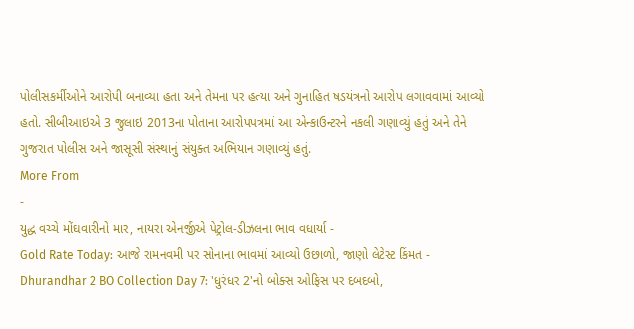પોલીસકર્મીઓને આરોપી બનાવ્યા હતા અને તેમના પર હત્યા અને ગુનાહિત ષડયંત્રનો આરોપ લગાવવામાં આવ્યો હતો. સીબીઆઇએ 3 જુલાઇ 2013ના પોતાના આરોપપત્રમાં આ એન્કાઉન્ટરને નકલી ગણાવ્યું હતું અને તેને ગુજરાત પોલીસ અને જાસૂસી સંસ્થાનું સંયુક્ત અભિયાન ગણાવ્યું હતું.
More From
-
યુદ્ધ વચ્ચે મોંઘવારીનો માર, નાયરા એનર્જીએ પેટ્રોલ-ડીઝલના ભાવ વધાર્યા -
Gold Rate Today: આજે રામનવમી પર સોનાના ભાવમાં આવ્યો ઉછાળો, જાણો લેટેસ્ટ કિંમત -
Dhurandhar 2 BO Collection Day 7: 'ધુરંધર 2'નો બોક્સ ઓફિસ પર દબદબો,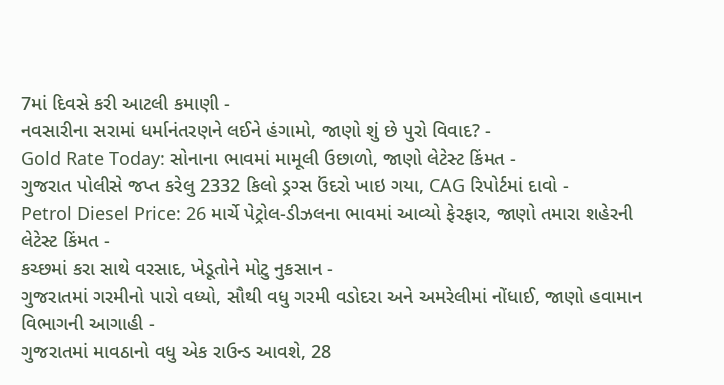7માં દિવસે કરી આટલી કમાણી -
નવસારીના સરામાં ધર્માનંતરણને લઈને હંગામો, જાણો શું છે પુરો વિવાદ? -
Gold Rate Today: સોનાના ભાવમાં મામૂલી ઉછાળો, જાણો લેટેસ્ટ કિંમત -
ગુજરાત પોલીસે જપ્ત કરેલુ 2332 કિલો ડ્રગ્સ ઉંદરો ખાઇ ગયા, CAG રિપોર્ટમાં દાવો -
Petrol Diesel Price: 26 માર્ચે પેટ્રોલ-ડીઝલના ભાવમાં આવ્યો ફેરફાર, જાણો તમારા શહેરની લેટેસ્ટ કિંમત -
કચ્છમાં કરા સાથે વરસાદ, ખેડૂતોને મોટુ નુકસાન -
ગુજરાતમાં ગરમીનો પારો વધ્યો, સૌથી વધુ ગરમી વડોદરા અને અમરેલીમાં નોંધાઈ, જાણો હવામાન વિભાગની આગાહી -
ગુજરાતમાં માવઠાનો વધુ એક રાઉન્ડ આવશે, 28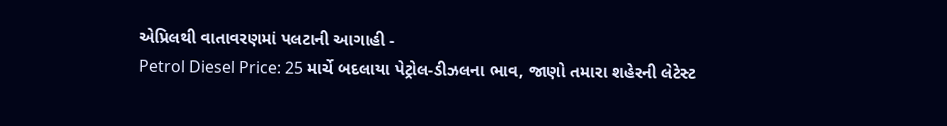એપ્રિલથી વાતાવરણમાં પલટાની આગાહી -
Petrol Diesel Price: 25 માર્ચે બદલાયા પેટ્રોલ-ડીઝલના ભાવ, જાણો તમારા શહેરની લેટેસ્ટ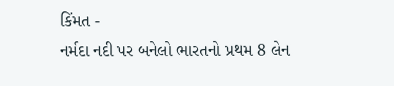કિંમત -
નર્મદા નદી પર બનેલો ભારતનો પ્રથમ 8 લેન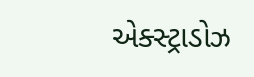એક્સ્ટ્રાડોઝ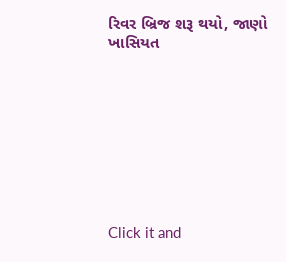રિવર બ્રિજ શરૂ થયો, જાણો ખાસિયત









Click it and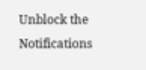Unblock the Notifications